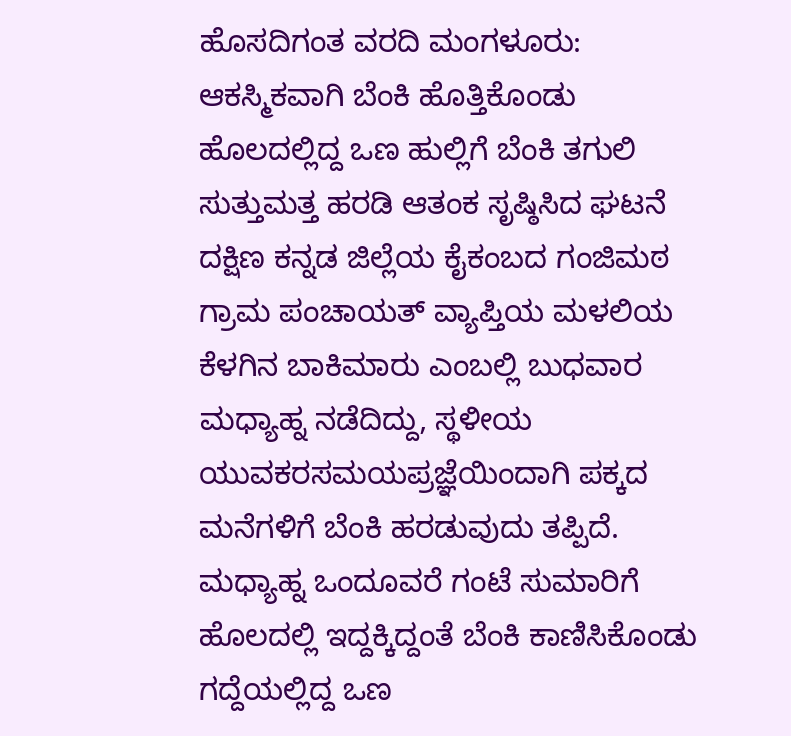ಹೊಸದಿಗಂತ ವರದಿ ಮಂಗಳೂರು:
ಆಕಸ್ಮಿಕವಾಗಿ ಬೆಂಕಿ ಹೊತ್ತಿಕೊಂಡು ಹೊಲದಲ್ಲಿದ್ದ ಒಣ ಹುಲ್ಲಿಗೆ ಬೆಂಕಿ ತಗುಲಿ ಸುತ್ತುಮತ್ತ ಹರಡಿ ಆತಂಕ ಸೃಷ್ಠಿಸಿದ ಘಟನೆ ದಕ್ಷಿಣ ಕನ್ನಡ ಜಿಲ್ಲೆಯ ಕೈಕಂಬದ ಗಂಜಿಮಠ ಗ್ರಾಮ ಪಂಚಾಯತ್ ವ್ಯಾಪ್ತಿಯ ಮಳಲಿಯ ಕೆಳಗಿನ ಬಾಕಿಮಾರು ಎಂಬಲ್ಲಿ ಬುಧವಾರ ಮಧ್ಯಾಹ್ನ ನಡೆದಿದ್ದು, ಸ್ಥಳೀಯ ಯುವಕರಸಮಯಪ್ರಜ್ಞೆಯಿಂದಾಗಿ ಪಕ್ಕದ ಮನೆಗಳಿಗೆ ಬೆಂಕಿ ಹರಡುವುದು ತಪ್ಪಿದೆ.
ಮಧ್ಯಾಹ್ನ ಒಂದೂವರೆ ಗಂಟೆ ಸುಮಾರಿಗೆ ಹೊಲದಲ್ಲಿ ಇದ್ದಕ್ಕಿದ್ದಂತೆ ಬೆಂಕಿ ಕಾಣಿಸಿಕೊಂಡು ಗದ್ದೆಯಲ್ಲಿದ್ದ ಒಣ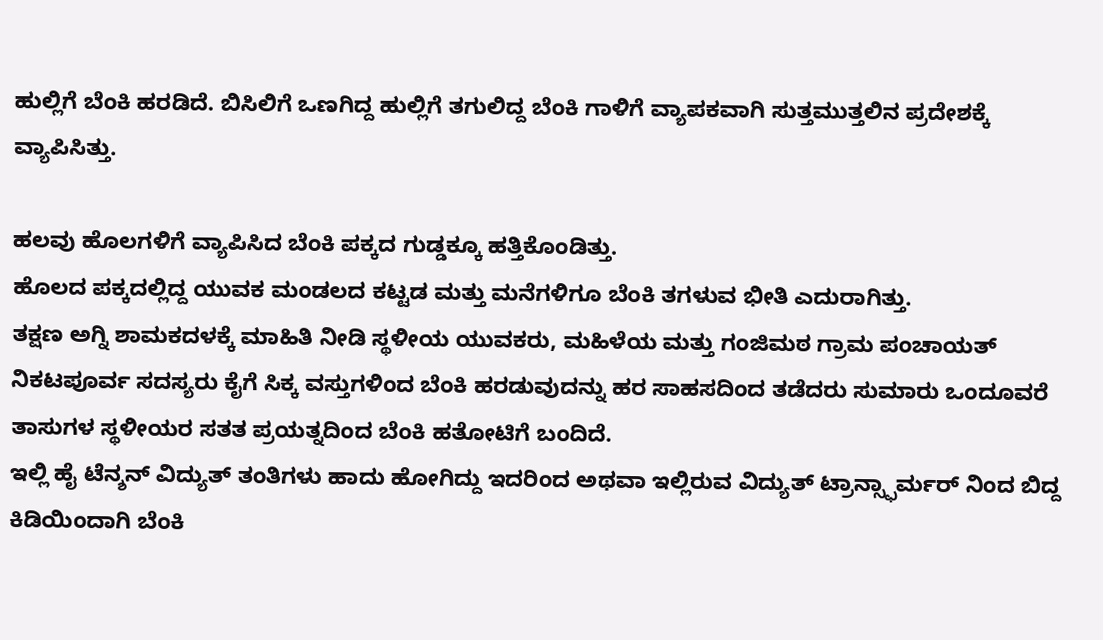ಹುಲ್ಲಿಗೆ ಬೆಂಕಿ ಹರಡಿದೆ. ಬಿಸಿಲಿಗೆ ಒಣಗಿದ್ದ ಹುಲ್ಲಿಗೆ ತಗುಲಿದ್ದ ಬೆಂಕಿ ಗಾಳಿಗೆ ವ್ಯಾಪಕವಾಗಿ ಸುತ್ತಮುತ್ತಲಿನ ಪ್ರದೇಶಕ್ಕೆ ವ್ಯಾಪಿಸಿತ್ತು.

ಹಲವು ಹೊಲಗಳಿಗೆ ವ್ಯಾಪಿಸಿದ ಬೆಂಕಿ ಪಕ್ಕದ ಗುಡ್ಡಕ್ಕೂ ಹತ್ತಿಕೊಂಡಿತ್ತು.
ಹೊಲದ ಪಕ್ಕದಲ್ಲಿದ್ದ ಯುವಕ ಮಂಡಲದ ಕಟ್ಟಡ ಮತ್ತು ಮನೆಗಳಿಗೂ ಬೆಂಕಿ ತಗಳುವ ಭೀತಿ ಎದುರಾಗಿತ್ತು.
ತಕ್ಷಣ ಅಗ್ನಿ ಶಾಮಕದಳಕ್ಕೆ ಮಾಹಿತಿ ನೀಡಿ ಸ್ಥಳೀಯ ಯುವಕರು, ಮಹಿಳೆಯ ಮತ್ತು ಗಂಜಿಮಠ ಗ್ರಾಮ ಪಂಚಾಯತ್ ನಿಕಟಪೂರ್ವ ಸದಸ್ಯರು ಕೈಗೆ ಸಿಕ್ಕ ವಸ್ತುಗಳಿಂದ ಬೆಂಕಿ ಹರಡುವುದನ್ನು ಹರ ಸಾಹಸದಿಂದ ತಡೆದರು ಸುಮಾರು ಒಂದೂವರೆ ತಾಸುಗಳ ಸ್ಥಳೀಯರ ಸತತ ಪ್ರಯತ್ನದಿಂದ ಬೆಂಕಿ ಹತೋಟಿಗೆ ಬಂದಿದೆ.
ಇಲ್ಲಿ ಹೈ ಟೆನ್ಶನ್ ವಿದ್ಯುತ್ ತಂತಿಗಳು ಹಾದು ಹೋಗಿದ್ದು ಇದರಿಂದ ಅಥವಾ ಇಲ್ಲಿರುವ ವಿದ್ಯುತ್ ಟ್ರಾನ್ಸ್ಫಾರ್ಮರ್ ನಿಂದ ಬಿದ್ದ ಕಿಡಿಯಿಂದಾಗಿ ಬೆಂಕಿ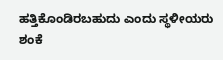ಹತ್ತಿಕೊಂಡಿರಬಹುದು ಎಂದು ಸ್ಥಳೀಯರು ಶಂಕೆ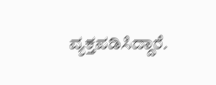ವ್ಯಕ್ತಪಡಿಸಿದ್ದಾರೆ.